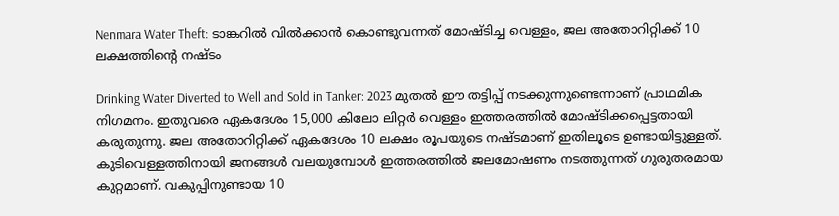Nenmara Water Theft: ടാങ്കറിൽ വിൽക്കാൻ കൊണ്ടുവന്നത് മോഷ്ടിച്ച വെള്ളം, ജല അതോറിറ്റിക്ക് 10 ലക്ഷത്തിന്റെ നഷ്ടം

Drinking Water Diverted to Well and Sold in Tanker: 2023 മുതൽ ഈ തട്ടിപ്പ് നടക്കുന്നുണ്ടെന്നാണ് പ്രാഥമിക നിഗമനം. ഇതുവരെ ഏകദേശം 15,000 കിലോ ലിറ്റർ വെള്ളം ഇത്തരത്തിൽ മോഷ്ടിക്കപ്പെട്ടതായി കരുതുന്നു. ജല അതോറിറ്റിക്ക് ഏകദേശം 10 ലക്ഷം രൂപയുടെ നഷ്ടമാണ് ഇതിലൂടെ ഉണ്ടായിട്ടുള്ളത്. കുടിവെള്ളത്തിനായി ജനങ്ങൾ വലയുമ്പോൾ ഇത്തരത്തിൽ ജലമോഷണം നടത്തുന്നത് ഗുരുതരമായ കുറ്റമാണ്. വകുപ്പിനുണ്ടായ 10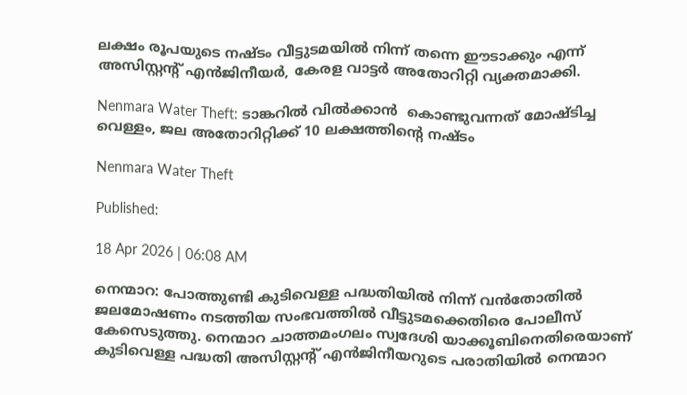ലക്ഷം രൂപയുടെ നഷ്ടം വീട്ടുടമയിൽ നിന്ന് തന്നെ ഈടാക്കും എന്ന് അസിസ്റ്റന്റ് എൻജിനീയർ, കേരള വാട്ടർ അതോറിറ്റി വ്യക്തമാക്കി.

Nenmara Water Theft: ടാങ്കറിൽ വിൽക്കാൻ  കൊണ്ടുവന്നത് മോഷ്ടിച്ച വെള്ളം, ജല അതോറിറ്റിക്ക് 10 ലക്ഷത്തിന്റെ നഷ്ടം

Nenmara Water Theft

Published:

18 Apr 2026 | 06:08 AM

നെന്മാറ: പോത്തുണ്ടി കുടിവെള്ള പദ്ധതിയിൽ നിന്ന് വൻതോതിൽ ജലമോഷണം നടത്തിയ സംഭവത്തിൽ വീട്ടുടമക്കെതിരെ പോലീസ് കേസെടുത്തു. നെന്മാറ ചാത്തമംഗലം സ്വദേശി യാക്കൂബിനെതിരെയാണ് കുടിവെള്ള പദ്ധതി അസിസ്റ്റന്റ് എൻജിനീയറുടെ പരാതിയിൽ നെന്മാറ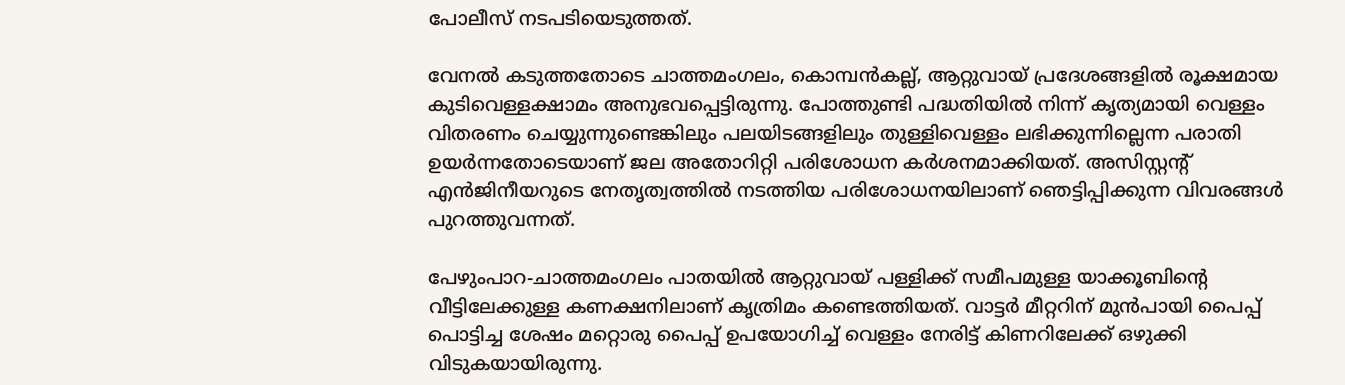പോലീസ് നടപടിയെടുത്തത്.

വേനൽ കടുത്തതോടെ ചാത്തമംഗലം, കൊമ്പൻകല്ല്, ആറ്റുവായ് പ്രദേശങ്ങളിൽ രൂക്ഷമായ കുടിവെള്ളക്ഷാമം അനുഭവപ്പെട്ടിരുന്നു. പോത്തുണ്ടി പദ്ധതിയിൽ നിന്ന് കൃത്യമായി വെള്ളം വിതരണം ചെയ്യുന്നുണ്ടെങ്കിലും പലയിടങ്ങളിലും തുള്ളിവെള്ളം ലഭിക്കുന്നില്ലെന്ന പരാതി ഉയർന്നതോടെയാണ് ജല അതോറിറ്റി പരിശോധന കർശനമാക്കിയത്. അസിസ്റ്റന്റ് എൻജിനീയറുടെ നേതൃത്വത്തിൽ നടത്തിയ പരിശോധനയിലാണ് ഞെട്ടിപ്പിക്കുന്ന വിവരങ്ങൾ പുറത്തുവന്നത്.

പേഴുംപാറ-ചാത്തമംഗലം പാതയിൽ ആറ്റുവായ് പള്ളിക്ക് സമീപമുള്ള യാക്കൂബിന്റെ വീട്ടിലേക്കുള്ള കണക്ഷനിലാണ് കൃത്രിമം കണ്ടെത്തിയത്. വാട്ടർ മീറ്ററിന് മുൻപായി പൈപ്പ് പൊട്ടിച്ച ശേഷം മറ്റൊരു പൈപ്പ് ഉപയോഗിച്ച് വെള്ളം നേരിട്ട് കിണറിലേക്ക് ഒഴുക്കി വിടുകയായിരുന്നു.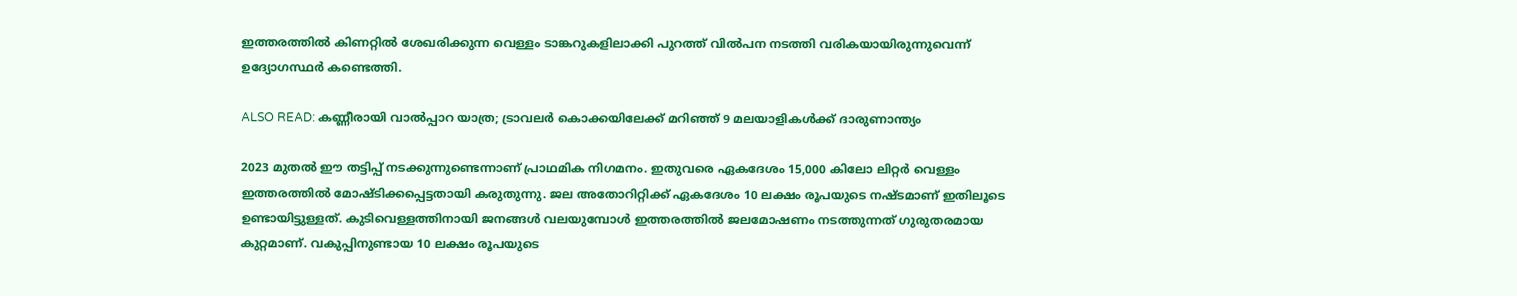ഇത്തരത്തിൽ കിണറ്റിൽ ശേഖരിക്കുന്ന വെള്ളം ടാങ്കറുകളിലാക്കി പുറത്ത് വിൽപന നടത്തി വരികയായിരുന്നുവെന്ന് ഉദ്യോഗസ്ഥർ കണ്ടെത്തി.

ALSO READ: കണ്ണീരായി വാൽപ്പാറ യാത്ര; ട്രാവലർ കൊക്കയിലേക്ക് മറിഞ്ഞ് 9 മലയാളികൾക്ക് ദാരുണാന്ത്യം

2023 മുതൽ ഈ തട്ടിപ്പ് നടക്കുന്നുണ്ടെന്നാണ് പ്രാഥമിക നിഗമനം. ഇതുവരെ ഏകദേശം 15,000 കിലോ ലിറ്റർ വെള്ളം ഇത്തരത്തിൽ മോഷ്ടിക്കപ്പെട്ടതായി കരുതുന്നു. ജല അതോറിറ്റിക്ക് ഏകദേശം 10 ലക്ഷം രൂപയുടെ നഷ്ടമാണ് ഇതിലൂടെ ഉണ്ടായിട്ടുള്ളത്. കുടിവെള്ളത്തിനായി ജനങ്ങൾ വലയുമ്പോൾ ഇത്തരത്തിൽ ജലമോഷണം നടത്തുന്നത് ഗുരുതരമായ കുറ്റമാണ്. വകുപ്പിനുണ്ടായ 10 ലക്ഷം രൂപയുടെ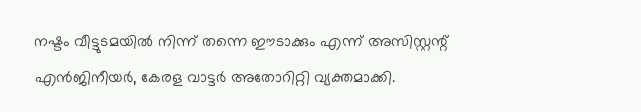നഷ്ടം വീട്ടുടമയിൽ നിന്ന് തന്നെ ഈടാക്കും എന്ന് അസിസ്റ്റന്റ് എൻജിനീയർ, കേരള വാട്ടർ അതോറിറ്റി വ്യക്തമാക്കി.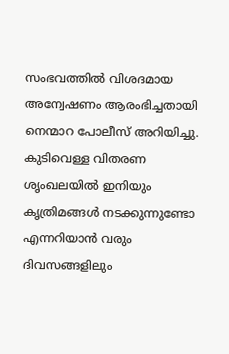സംഭവത്തിൽ വിശദമായ അന്വേഷണം ആരംഭിച്ചതായി നെന്മാറ പോലീസ് അറിയിച്ചു. കുടിവെള്ള വിതരണ ശൃംഖലയിൽ ഇനിയും കൃത്രിമങ്ങൾ നടക്കുന്നുണ്ടോ എന്നറിയാൻ വരും ദിവസങ്ങളിലും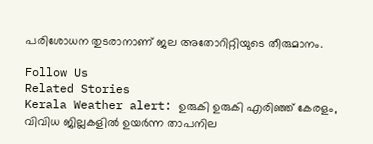പരിശോധന തുടരാനാണ് ജല അതോറിറ്റിയുടെ തീരുമാനം.

Follow Us
Related Stories
Kerala Weather alert: ഉരുകി ഉരുകി എരിഞ്ഞ് കേരളം, വിവിധ ജില്ലകളിൽ ഉയർന്ന താപനില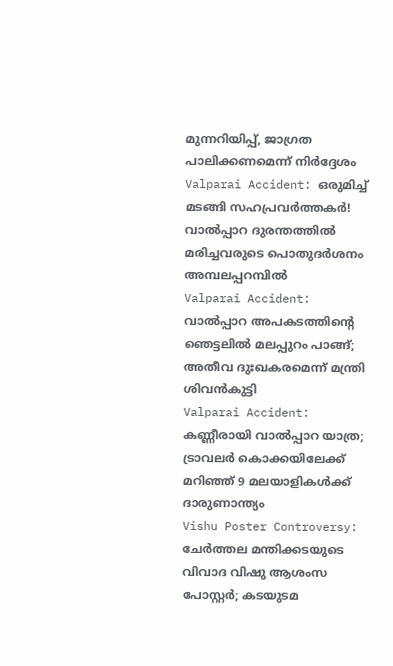മുന്നറിയിപ്പ്, ജാഗ്രത പാലിക്കണമെന്ന് നിർദ്ദേശം
Valparai Accident: ഒരുമിച്ച് മടങ്ങി സഹപ്രവര്‍ത്തകര്‍! വാല്‍പ്പാറ ദുരന്തത്തില്‍ മരിച്ചവരുടെ പൊതുദര്‍ശനം അമ്പലപ്പറമ്പില്‍
Valparai Accident: വാൽപ്പാറ അപകടത്തിൻ്റെ ഞെട്ടലിൽ മലപ്പുറം പാങ്ങ്; അതീവ ദുഃഖകരമെന്ന് മന്ത്രി ശിവൻകുട്ടി
Valparai Accident: കണ്ണീരായി വാൽപ്പാറ യാത്ര; ട്രാവലർ കൊക്കയിലേക്ക് മറിഞ്ഞ് 9 മലയാളികൾക്ക് ദാരുണാന്ത്യം
Vishu Poster Controversy: ചേർത്തല മന്തിക്കടയുടെ വിവാദ വിഷു ആശംസ പോസ്റ്റർ; കടയുടമ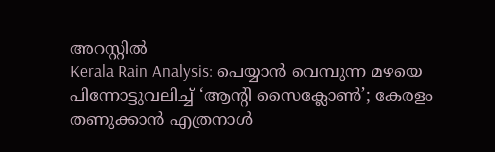അറസ്റ്റിൽ
Kerala Rain Analysis: പെയ്യാന്‍ വെമ്പുന്ന മഴയെ പിന്നോട്ടുവലിച്ച് ‘ആന്റി സൈക്ലോണ്‍’; കേരളം തണുക്കാന്‍ എത്രനാള്‍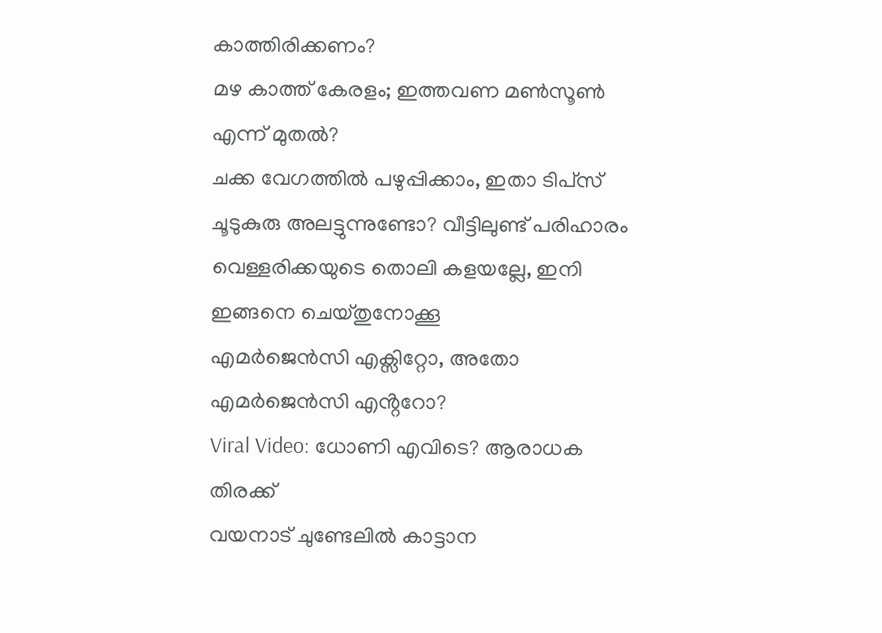കാത്തിരിക്കണം?
മഴ കാത്ത് കേരളം; ഇത്തവണ മൺസൂൺ എന്ന് മുതൽ?
ചക്ക വേഗത്തില്‍ പഴുപ്പിക്കാം, ഇതാ ടിപ്‌സ്‌
ചൂടുകുരു അലട്ടുന്നുണ്ടോ? വീട്ടിലുണ്ട് പരിഹാരം
വെള്ളരിക്കയുടെ തൊലി കളയല്ലേ, ഇനി ഇങ്ങനെ ചെയ്തുനോക്കൂ
എമർജെൻസി എക്സിറ്റോ, അതോ എമർജെൻസി എൻ്ററോ?
Viral Video: ധോണി എവിടെ? ആരാധക തിരക്ക്
വയനാട് ചുണ്ടേലിൽ കാട്ടാന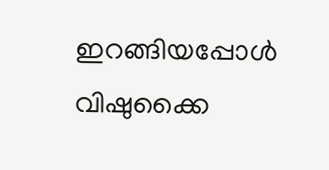ഇറങ്ങിയപ്പോൾ
വിഷുക്കൈ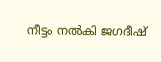നീട്ടം നൽകി ജഗദീഷ്